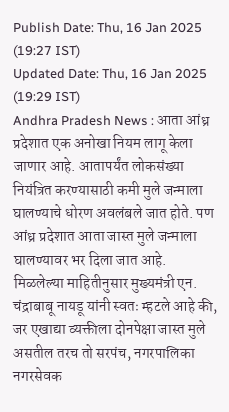Publish Date: Thu, 16 Jan 2025 (19:27 IST)
Updated Date: Thu, 16 Jan 2025 (19:29 IST)
Andhra Pradesh News : आता आंध्र प्रदेशात एक अनोखा नियम लागू केला जाणार आहे. आतापर्यंत लोकसंख्या नियंत्रित करण्यासाठी कमी मुले जन्माला घालण्याचे धोरण अवलंबले जात होते. पण आंध्र प्रदेशात आता जास्त मुले जन्माला घालण्यावर भर दिला जात आहे.
मिळलेल्या माहितीनुसार मुख्यमंत्री एन. चंद्राबाबू नायडू यांनी स्वतः म्हटले आहे की, जर एखाद्या व्यक्तीला दोनपेक्षा जास्त मुले असतील तरच तो सरपंच, नगरपालिका नगरसेवक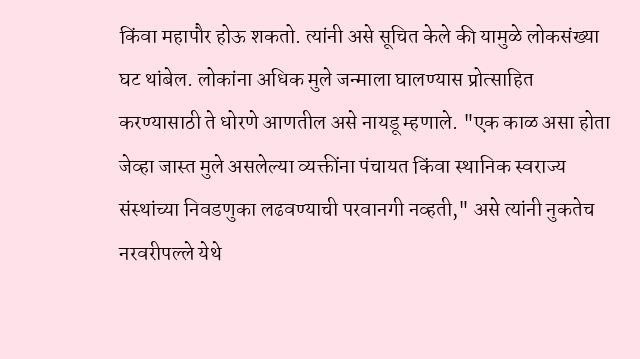किंवा महापौर होऊ शकतो. त्यांनी असे सूचित केले की यामुळे लोकसंख्या घट थांबेल. लोकांना अधिक मुले जन्माला घालण्यास प्रोत्साहित करण्यासाठी ते धोरणे आणतील असे नायडू म्हणाले. "एक काळ असा होता जेव्हा जास्त मुले असलेल्या व्यक्तींना पंचायत किंवा स्थानिक स्वराज्य संस्थांच्या निवडणुका लढवण्याची परवानगी नव्हती," असे त्यांनी नुकतेच नरवरीपल्ले येथे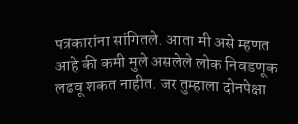पत्रकारांना सांगितले. आता मी असे म्हणत आहे की कमी मुले असलेले लोक निवडणूक लढवू शकत नाहीत. जर तुम्हाला दोनपेक्षा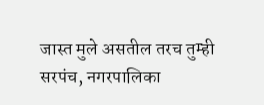जास्त मुले असतील तरच तुम्ही सरपंच, नगरपालिका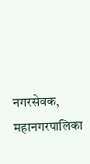नगरसेवक, महानगरपालिका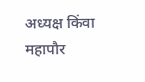अध्यक्ष किंवा महापौर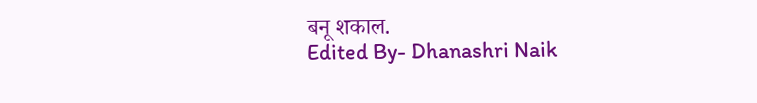बनू शकाल.
Edited By- Dhanashri Naik